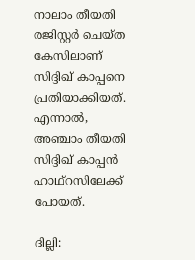നാലാം തീയതി രജിസ്റ്റർ ചെയ്ത കേസിലാണ് സിദ്ദിഖ് കാപ്പനെ പ്രതിയാക്കിയത്. എന്നാല്‍, അഞ്ചാം തീയതി സിദ്ദിഖ് കാപ്പൻ ഹാഥ്റസിലേക്ക് പോയത്.

ദില്ലി: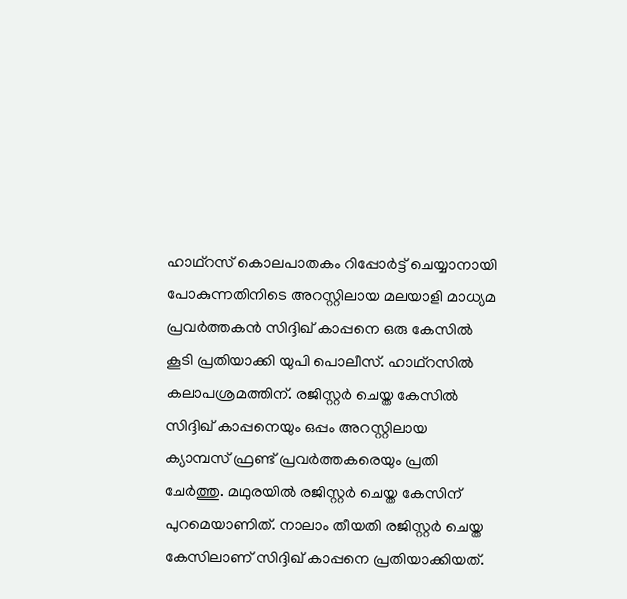ഹാഥ്റസ് കൊലപാതകം റിപ്പോര്‍ട്ട് ചെയ്യാനായി പോകുന്നതിനിടെ അറസ്റ്റിലായ മലയാളി മാധ്യമ പ്രവര്‍ത്തകന്‍ സിദ്ദിഖ് കാപ്പനെ ഒരു കേസിൽ കൂടി പ്രതിയാക്കി യുപി പൊലീസ്. ഹാഥ്റസിൽ കലാപശ്രമത്തിന്. രജിസ്റ്റർ ചെയ്ത കേസിൽ സിദ്ദിഖ് കാപ്പനെയും ഒപ്പം അറസ്റ്റിലായ ക്യാമ്പസ് ഫ്രണ്ട് പ്രവർത്തകരെയും പ്രതി ചേർത്തു. മഥുരയിൽ രജിസ്റ്റർ ചെയ്ത കേസിന് പുറമെയാണിത്. നാലാം തീയതി രജിസ്റ്റർ ചെയ്ത കേസിലാണ് സിദ്ദിഖ് കാപ്പനെ പ്രതിയാക്കിയത്.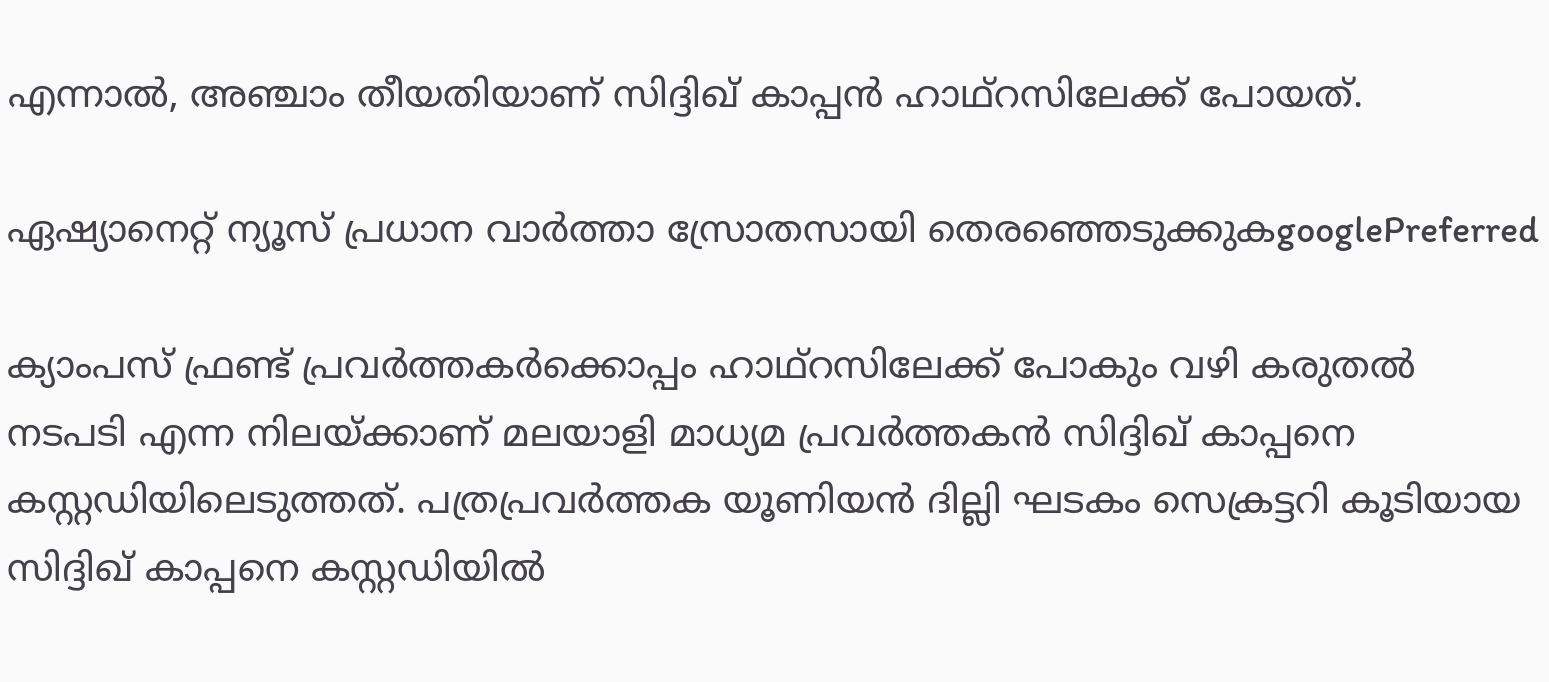എന്നാല്‍, അഞ്ചാം തീയതിയാണ് സിദ്ദിഖ് കാപ്പൻ ഹാഥ്റസിലേക്ക് പോയത്.

ഏഷ്യാനെറ്റ് ന്യൂസ് പ്രധാന വാർത്താ സ്രോതസായി തെരഞ്ഞെടുക്കുകgooglePreferred

ക്യാംപസ് ഫ്രണ്ട് പ്രവർത്തകർക്കൊപ്പം ഹാഥ്റസിലേക്ക് പോകും വഴി കരുതൽ നടപടി എന്ന നിലയ്ക്കാണ് മലയാളി മാധ്യമ പ്രവര്‍ത്തകൻ സിദ്ദിഖ് കാപ്പനെ കസ്റ്റഡിയിലെടുത്തത്. പത്രപ്രവര്‍ത്തക യൂണിയൻ ദില്ലി ഘടകം സെക്രട്ടറി കൂടിയായ സിദ്ദിഖ് കാപ്പനെ കസ്റ്റഡിയിൽ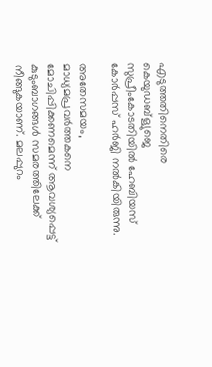എടുത്തതിനെതിരെ കെയുഡബ്ള്യുജെ സുപ്രീംകോടതിയിൽ ഹേബിയസ് കോർപ്പസ് ഹർജി നല്‍കിയിരുന്നു.

അതേസമയം, മാധ്യമപ്രവര്‍ത്തകനെ മോചിപ്പിക്കണമെന്ന് ആവശ്യപ്പെട്ട് കുടുംബാഗങ്ങള്‍ സമരത്തിലേക്ക് നീങ്ങുകയാണ്. മലപ്പുറം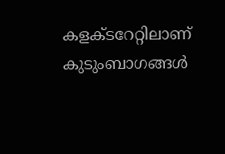കളക്ടറേറ്റിലാണ് കുടുംബാഗങ്ങള്‍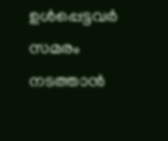ഉള്‍പ്പെട്ടവര്‍ സമരം നടത്താന്‍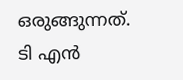ഒരുങ്ങുന്നത്. ടി എന്‍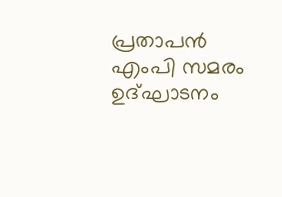പ്രതാപന്‍ എംപി സമരം ഉദ്ഘാടനം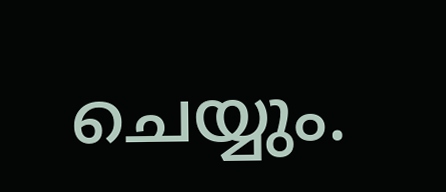ചെയ്യും.